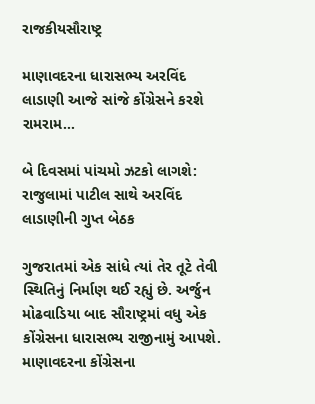રાજકીયસૌરાષ્ટ્ર

માણાવદરના ધારાસભ્ય અરવિંદ લાડાણી આજે સાંજે કોંગ્રેસને કરશે રામરામ…

બે દિવસમાં પાંચમો ઝટકો લાગશે: રાજુલામાં પાટીલ સાથે અરવિંદ લાડાણીની ગુપ્ત બેઠક

ગુજરાતમાં એક સાંધે ત્યાં તેર તૂટે તેવી સ્થિતિનું નિર્માણ થઈ રહ્યું છે. અર્જુન મોઢવાડિયા બાદ સૌરાષ્ટ્રમાં વધુ એક કોંગ્રેસના ધારાસભ્ય રાજીનામું આપશે. માણાવદરના કોંગ્રેસના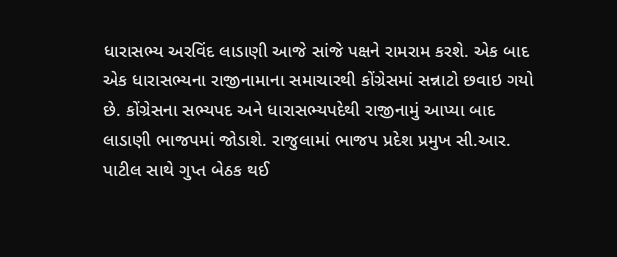ધારાસભ્ય અરવિંદ લાડાણી આજે સાંજે પક્ષને રામરામ કરશે. એક બાદ એક ધારાસભ્યના રાજીનામાના સમાચારથી કોંગ્રેસમાં સન્નાટો છવાઇ ગયો છે. કોંગ્રેસના સભ્યપદ અને ધારાસભ્યપદેથી રાજીનામું આપ્યા બાદ લાડાણી ભાજપમાં જોડાશે. રાજુલામાં ભાજપ પ્રદેશ પ્રમુખ સી.આર. પાટીલ સાથે ગુપ્ત બેઠક થઈ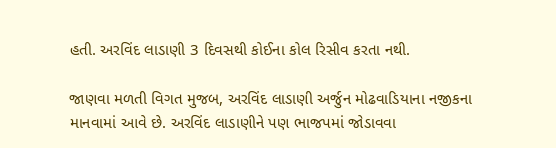હતી. અરવિંદ લાડાણી 3 દિવસથી કોઈના કોલ રિસીવ કરતા નથી.

જાણવા મળતી વિગત મુજબ, અરવિંદ લાડાણી અર્જુન મોઢવાડિયાના નજીકના માનવામાં આવે છે. અરવિંદ લાડાણીને પણ ભાજપમાં જોડાવવા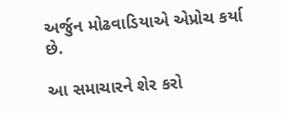અર્જુન મોઢવાડિયાએ એપ્રોચ કર્યા છે.

આ સમાચારને શેર કરો